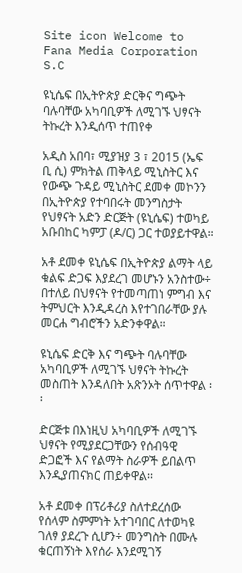Site icon Welcome to Fana Media Corporation S.C

ዩኒሴፍ በኢትዮጵያ ድርቅና ግጭት ባሉባቸው አካባቢዎች ለሚገኙ ህፃናት ትኩረት እንዲሰጥ ተጠየቀ

አዲስ አበባ፣ ሚያዝያ 3 ፣ 2015 (ኤፍ ቢ ሲ) ምክትል ጠቅላይ ሚኒስትር እና የውጭ ጉዳይ ሚኒስትር ደመቀ መኮንን በኢትዮጵያ የተባበሩት መንግስታት የህፃናት አድን ድርጅት (ዩኒሴፍ) ተወካይ አቡበከር ካምፓ (ዶ/ር) ጋር ተወያይተዋል።

አቶ ደመቀ ዩኒሴፍ በኢትዮጵያ ልማት ላይ ቁልፍ ድጋፍ እያደረገ መሆኑን አንስተው÷ በተለይ በህፃናት የተመጣጠነ ምግብ እና ትምህርት እንዲዳረስ እየተገበራቸው ያሉ መርሐ ግብሮችን አድንቀዋል።

ዩኒሴፍ ድርቅ እና ግጭት ባሉባቸው አካባቢዎች ለሚገኙ ህፃናት ትኩረት መስጠት እንዳለበት አጽንኦት ሰጥተዋል ፡፡

ድርጅቱ በእነዚህ አካባቢዎች ለሚገኙ ህፃናት የሚያደርጋቸውን የሰብዓዊ ድጋፎች እና የልማት ስራዎች ይበልጥ እንዲያጠናክር ጠይቀዋል፡፡

አቶ ደመቀ በፕሪቶሪያ ስለተደረሰው የሰላም ስምምነት አተገባበር ለተወካዩ ገለፃ ያደረጉ ሲሆን÷ መንግስት በሙሉ ቁርጠኝነት እየሰራ እንደሚገኝ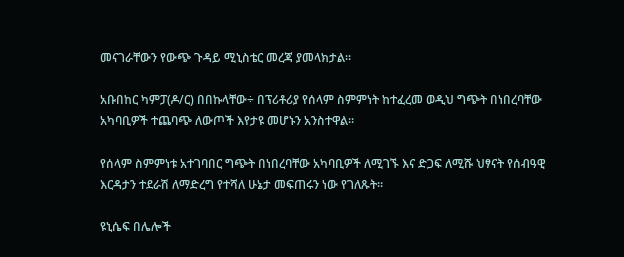መናገራቸውን የውጭ ጉዳይ ሚኒስቴር መረጃ ያመላክታል፡፡

አቡበከር ካምፓ(ዶ/ር) በበኩላቸው÷ በፕሪቶሪያ የሰላም ስምምነት ከተፈረመ ወዲህ ግጭት በነበረባቸው አካባቢዎች ተጨባጭ ለውጦች እየታዩ መሆኑን አንስተዋል።

የሰላም ስምምነቱ አተገባበር ግጭት በነበረባቸው አካባቢዎች ለሚገኙ እና ድጋፍ ለሚሹ ህፃናት የሰብዓዊ እርዳታን ተደራሽ ለማድረግ የተሻለ ሁኔታ መፍጠሩን ነው የገለጹት፡፡

ዩኒሴፍ በሌሎች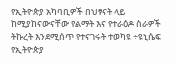የኢትዮጵያ አካባቢዎች በህፃናት ላይ ከሚያከናውናቸው የልማት እና የተራዕዶ ስራዎች ትኩረት እንደሚሰጥ የተናገሩት ተወካዩ ÷ዩኒሴፍ የኢትዮጵያ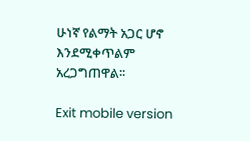ሁነኛ የልማት አጋር ሆኖ እንደሚቀጥልም አረጋግጠዋል፡፡

Exit mobile version